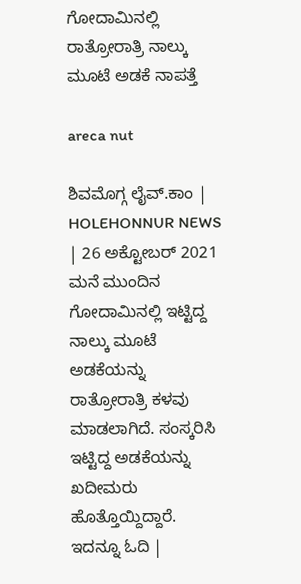ಗೋದಾಮಿನಲ್ಲಿ ರಾತ್ರೋರಾತ್ರಿ ನಾಲ್ಕು ಮೂಟೆ ಅಡಕೆ ನಾಪತ್ತೆ

areca nut

ಶಿವಮೊಗ್ಗ ಲೈವ್.ಕಾಂ | HOLEHONNUR NEWS | 26 ಅಕ್ಟೋಬರ್ 2021 ಮನೆ ಮುಂದಿನ ಗೋದಾಮಿನಲ್ಲಿ ಇಟ್ಟಿದ್ದ ನಾಲ್ಕು ಮೂಟೆ ಅಡಕೆಯನ್ನು ರಾತ್ರೋರಾತ್ರಿ ಕಳವು ಮಾಡಲಾಗಿದೆ. ಸಂಸ್ಕರಿಸಿ ಇಟ್ಟಿದ್ದ ಅಡಕೆಯನ್ನು ಖದೀಮರು ಹೊತ್ತೊಯ್ದಿದ್ದಾರೆ. ಇದನ್ನೂ ಓದಿ |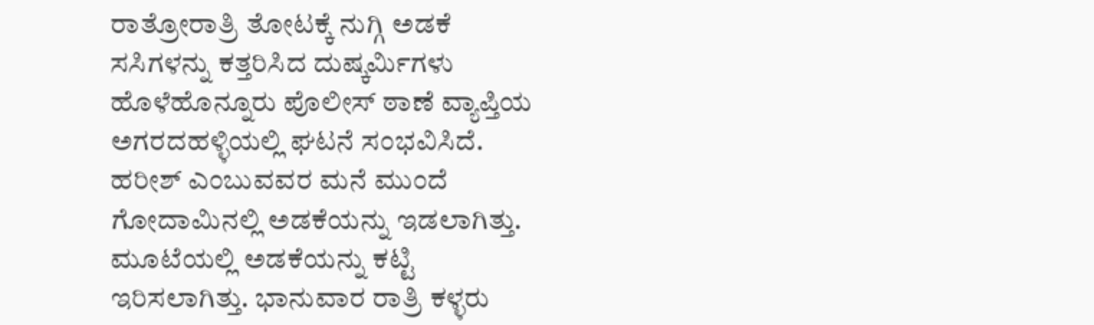ರಾತ್ರೋರಾತ್ರಿ ತೋಟಕ್ಕೆ ನುಗ್ಗಿ ಅಡಕೆ ಸಸಿಗಳನ್ನು ಕತ್ತರಿಸಿದ ದುಷ್ಕರ್ಮಿಗಳು ಹೊಳೆಹೊನ್ನೂರು ಪೊಲೀಸ್ ಠಾಣೆ ವ್ಯಾಪ್ತಿಯ ಅಗರದಹಳ್ಳಿಯಲ್ಲಿ ಘಟನೆ ಸಂಭವಿಸಿದೆ. ಹರೀಶ್ ಎಂಬುವವರ ಮನೆ ಮುಂದೆ ಗೋದಾಮಿನಲ್ಲಿ ಅಡಕೆಯನ್ನು ಇಡಲಾಗಿತ್ತು. ಮೂಟೆಯಲ್ಲಿ ಅಡಕೆಯನ್ನು ಕಟ್ಟಿ ಇರಿಸಲಾಗಿತ್ತು. ಭಾನುವಾರ ರಾತ್ರಿ ಕಳ್ಳರು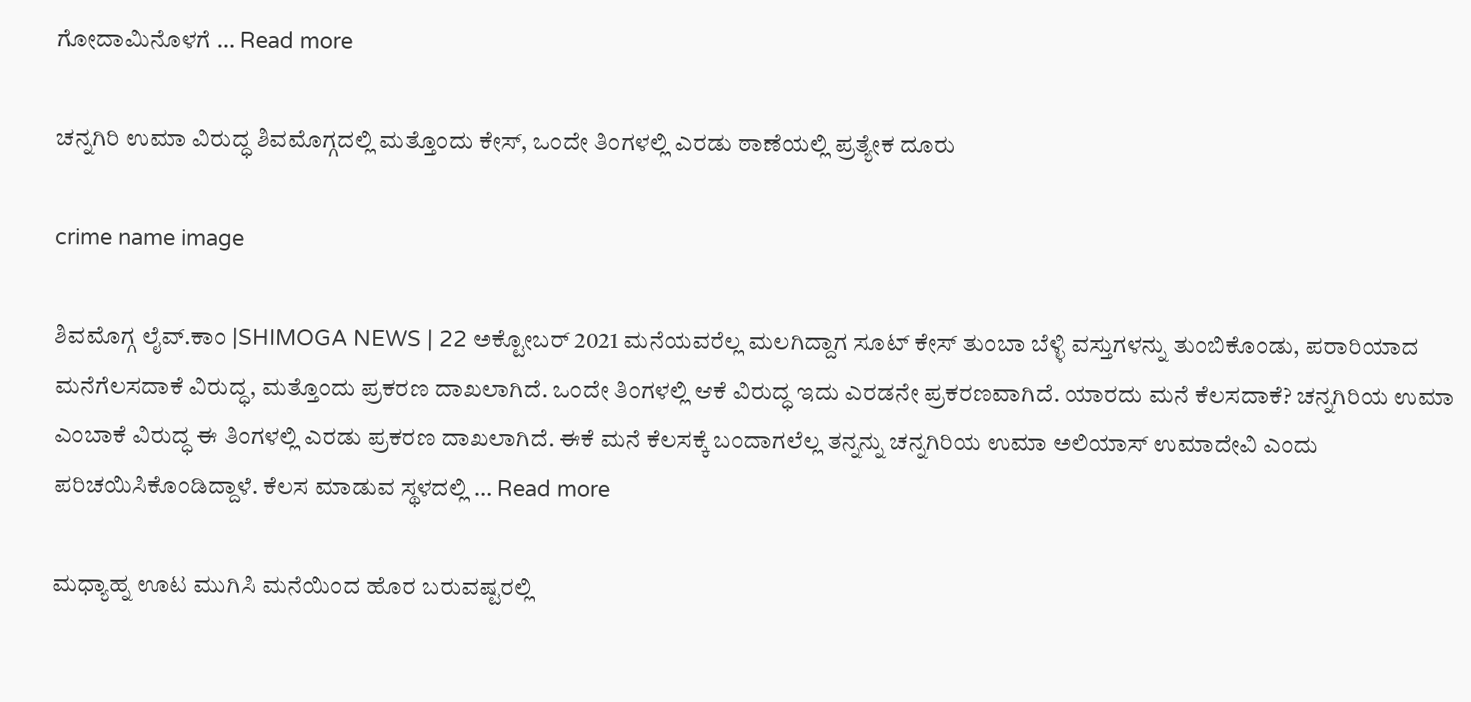ಗೋದಾಮಿನೊಳಗೆ … Read more

ಚನ್ನಗಿರಿ ಉಮಾ ವಿರುದ್ಧ ಶಿವಮೊಗ್ಗದಲ್ಲಿ ಮತ್ತೊಂದು ಕೇಸ್, ಒಂದೇ ತಿಂಗಳಲ್ಲಿ ಎರಡು ಠಾಣೆಯಲ್ಲಿ ಪ್ರತ್ಯೇಕ ದೂರು

crime name image

ಶಿವಮೊಗ್ಗ ಲೈವ್.ಕಾಂ |SHIMOGA NEWS | 22 ಅಕ್ಟೋಬರ್ 2021 ಮನೆಯವರೆಲ್ಲ ಮಲಗಿದ್ದಾಗ ಸೂಟ್ ಕೇಸ್ ತುಂಬಾ ಬೆಳ್ಳಿ ವಸ್ತುಗಳನ್ನು ತುಂಬಿಕೊಂಡು, ಪರಾರಿಯಾದ ಮನೆಗೆಲಸದಾಕೆ ವಿರುದ್ಧ, ಮತ್ತೊಂದು ಪ್ರಕರಣ ದಾಖಲಾಗಿದೆ. ಒಂದೇ ತಿಂಗಳಲ್ಲಿ ಆಕೆ ವಿರುದ್ಧ ಇದು ಎರಡನೇ ಪ್ರಕರಣವಾಗಿದೆ. ಯಾರದು ಮನೆ ಕೆಲಸದಾಕೆ? ಚನ್ನಗಿರಿಯ ಉಮಾ ಎಂಬಾಕೆ ವಿರುದ್ಧ ಈ ತಿಂಗಳಲ್ಲಿ ಎರಡು ಪ್ರಕರಣ ದಾಖಲಾಗಿದೆ. ಈಕೆ ಮನೆ ಕೆಲಸಕ್ಕೆ ಬಂದಾಗಲೆಲ್ಲ ತನ್ನನ್ನು ಚನ್ನಗಿರಿಯ ಉಮಾ ಅಲಿಯಾಸ್ ಉಮಾದೇವಿ ಎಂದು ಪರಿಚಯಿಸಿಕೊಂಡಿದ್ದಾಳೆ. ಕೆಲಸ ಮಾಡುವ ಸ್ಥಳದಲ್ಲಿ … Read more

ಮಧ್ಯಾಹ್ನ ಊಟ ಮುಗಿಸಿ ಮನೆಯಿಂದ ಹೊರ ಬರುವಷ್ಟರಲ್ಲಿ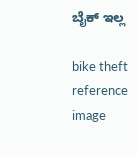ಬೈಕ್ ಇಲ್ಲ

bike theft reference image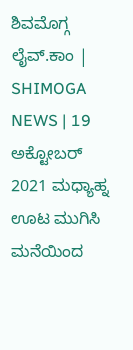ಶಿವಮೊಗ್ಗ ಲೈವ್.ಕಾಂ | SHIMOGA NEWS | 19 ಅಕ್ಟೋಬರ್ 2021 ಮಧ್ಯಾಹ್ನ ಊಟ ಮುಗಿಸಿ ಮನೆಯಿಂದ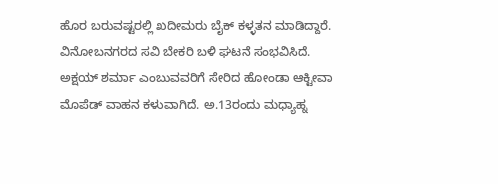ಹೊರ ಬರುವಷ್ಟರಲ್ಲಿ ಖದೀಮರು ಬೈಕ್ ಕಳ್ಳತನ ಮಾಡಿದ್ದಾರೆ. ವಿನೋಬನಗರದ ಸವಿ ಬೇಕರಿ ಬಳಿ ಘಟನೆ ಸಂಭವಿಸಿದೆ. ಅಕ್ಷಯ್ ಶರ್ಮಾ ಎಂಬುವವರಿಗೆ ಸೇರಿದ ಹೋಂಡಾ ಆಕ್ಟೀವಾ ಮೊಪೆಡ್ ವಾಹನ ಕಳುವಾಗಿದೆ. ಅ.13ರಂದು ಮಧ್ಯಾಹ್ನ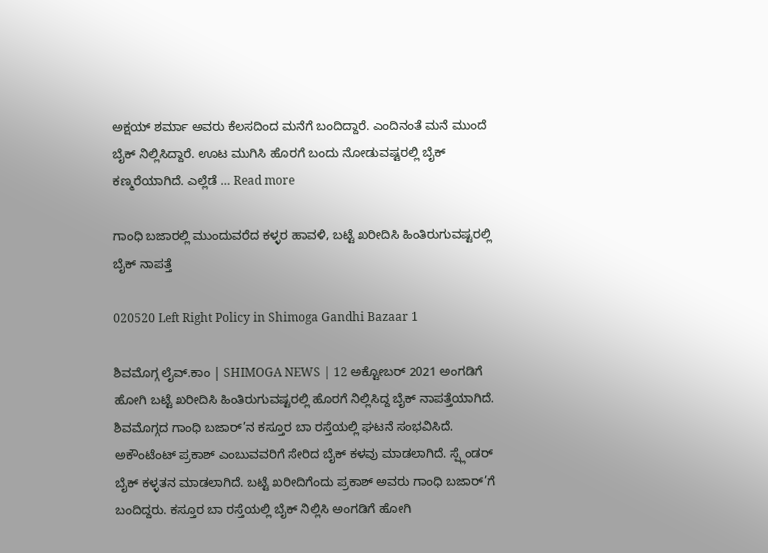ಅಕ್ಷಯ್ ಶರ್ಮಾ ಅವರು ಕೆಲಸದಿಂದ ಮನೆಗೆ ಬಂದಿದ್ದಾರೆ. ಎಂದಿನಂತೆ ಮನೆ ಮುಂದೆ ಬೈಕ್ ನಿಲ್ಲಿಸಿದ್ದಾರೆ. ಊಟ ಮುಗಿಸಿ ಹೊರಗೆ ಬಂದು ನೋಡುವಷ್ಟರಲ್ಲಿ ಬೈಕ್ ಕಣ್ಮರೆಯಾಗಿದೆ. ಎಲ್ಲೆಡೆ … Read more

ಗಾಂಧಿ ಬಜಾರಲ್ಲಿ ಮುಂದುವರೆದ ಕಳ್ಳರ ಹಾವಳಿ, ಬಟ್ಟೆ ಖರೀದಿಸಿ ಹಿಂತಿರುಗುವಷ್ಟರಲ್ಲಿ ಬೈಕ್ ನಾಪತ್ತೆ

020520 Left Right Policy in Shimoga Gandhi Bazaar 1

ಶಿವಮೊಗ್ಗ ಲೈವ್.ಕಾಂ | SHIMOGA NEWS | 12 ಅಕ್ಟೋಬರ್ 2021 ಅಂಗಡಿಗೆ ಹೋಗಿ ಬಟ್ಟೆ ಖರೀದಿಸಿ ಹಿಂತಿರುಗುವಷ್ಟರಲ್ಲಿ ಹೊರಗೆ ನಿಲ್ಲಿಸಿದ್ದ ಬೈಕ್ ನಾಪತ್ತೆಯಾಗಿದೆ. ಶಿವಮೊಗ್ಗದ ಗಾಂಧಿ ಬಜಾರ್’ನ ಕಸ್ತೂರ ಬಾ ರಸ್ತೆಯಲ್ಲಿ ಘಟನೆ ಸಂಭವಿಸಿದೆ. ಅಕೌಂಟೆಂಟ್ ಪ್ರಕಾಶ್ ಎಂಬುವವರಿಗೆ ಸೇರಿದ ಬೈಕ್ ಕಳವು ಮಾಡಲಾಗಿದೆ. ಸ್ಪ್ಲೆಂಡರ್ ಬೈಕ್ ಕಳ್ಳತನ ಮಾಡಲಾಗಿದೆ. ಬಟ್ಟೆ ಖರೀದಿಗೆಂದು ಪ್ರಕಾಶ್ ಅವರು ಗಾಂಧಿ ಬಜಾರ್’ಗೆ ಬಂದಿದ್ದರು. ಕಸ್ತೂರ ಬಾ ರಸ್ತೆಯಲ್ಲಿ ಬೈಕ್ ನಿಲ್ಲಿಸಿ ಅಂಗಡಿಗೆ ಹೋಗಿ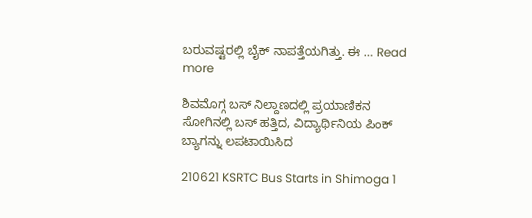ಬರುವಷ್ಟರಲ್ಲಿ ಬೈಕ್ ನಾಪತ್ತೆಯಗಿತ್ತು. ಈ … Read more

ಶಿವಮೊಗ್ಗ ಬಸ್ ನಿಲ್ದಾಣದಲ್ಲಿ ಪ್ರಯಾಣಿಕನ ಸೋಗಿನಲ್ಲಿ ಬಸ್ ಹತ್ತಿದ, ವಿದ್ಯಾರ್ಥಿನಿಯ ಪಿಂಕ್ ಬ್ಯಾಗನ್ನು ಲಪಟಾಯಿಸಿದ

210621 KSRTC Bus Starts in Shimoga 1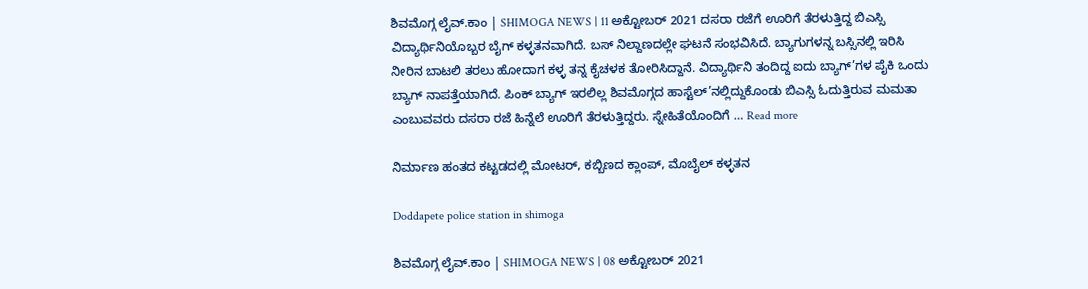ಶಿವಮೊಗ್ಗ ಲೈವ್.ಕಾಂ | SHIMOGA NEWS | 11 ಅಕ್ಟೋಬರ್ 2021 ದಸರಾ ರಜೆಗೆ ಊರಿಗೆ ತೆರಳುತ್ತಿದ್ದ ಬಿಎಸ್ಸಿ ವಿದ್ಯಾರ್ಥಿನಿಯೊಬ್ಬರ ಬೈಗ್ ಕಳ್ಳತನವಾಗಿದೆ. ಬಸ್ ನಿಲ್ದಾಣದಲ್ಲೇ ಘಟನೆ ಸಂಭವಿಸಿದೆ. ಬ್ಯಾಗುಗಳನ್ನ ಬಸ್ಸಿನಲ್ಲಿ ಇರಿಸಿ ನೀರಿನ ಬಾಟಲಿ ತರಲು ಹೋದಾಗ ಕಳ್ಳ ತನ್ನ ಕೈಚಳಕ ತೋರಿಸಿದ್ದಾನೆ. ವಿದ್ಯಾರ್ಥಿನಿ ತಂದಿದ್ದ ಐದು ಬ್ಯಾಗ್’ಗಳ ಪೈಕಿ ಒಂದು ಬ್ಯಾಗ್ ನಾಪತ್ತೆಯಾಗಿದೆ. ಪಿಂಕ್ ಬ್ಯಾಗ್ ಇರಲಿಲ್ಲ ಶಿವಮೊಗ್ಗದ ಹಾಸ್ಟೆಲ್’ನಲ್ಲಿದ್ದುಕೊಂಡು ಬಿಎಸ್ಸಿ ಓದುತ್ತಿರುವ ಮಮತಾ ಎಂಬುವವರು ದಸರಾ ರಜೆ ಹಿನ್ನೆಲೆ ಊರಿಗೆ ತೆರಳುತ್ತಿದ್ದರು. ಸ್ನೇಹಿತೆಯೊಂದಿಗೆ … Read more

ನಿರ್ಮಾಣ ಹಂತದ ಕಟ್ಟಡದಲ್ಲಿ ಮೋಟರ್, ಕಬ್ಬಿಣದ ಕ್ಲಾಂಪ್, ಮೊಬೈಲ್ ಕಳ್ಳತನ

Doddapete police station in shimoga

ಶಿವಮೊಗ್ಗ ಲೈವ್.ಕಾಂ | SHIMOGA NEWS | 08 ಅಕ್ಟೋಬರ್ 2021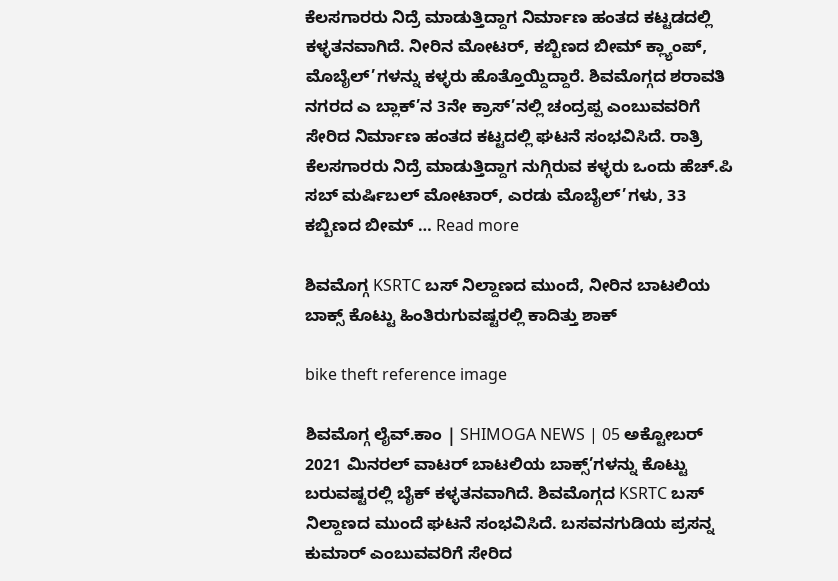ಕೆಲಸಗಾರರು ನಿದ್ರೆ ಮಾಡುತ್ತಿದ್ದಾಗ ನಿರ್ಮಾಣ ಹಂತದ ಕಟ್ಟಡದಲ್ಲಿ ಕಳ್ಳತನವಾಗಿದೆ. ನೀರಿನ ಮೋಟರ್, ಕಬ್ಬಿಣದ ಬೀಮ್ ಕ್ಲ್ಯಾಂಪ್, ಮೊಬೈಲ್’ಗಳನ್ನು ಕಳ್ಳರು ಹೊತ್ತೊಯ್ದಿದ್ದಾರೆ. ಶಿವಮೊಗ್ಗದ ಶರಾವತಿ ನಗರದ ಎ ಬ್ಲಾಕ್’ನ 3ನೇ ಕ್ರಾಸ್’ನಲ್ಲಿ ಚಂದ್ರಪ್ಪ ಎಂಬುವವರಿಗೆ ಸೇರಿದ ನಿರ್ಮಾಣ ಹಂತದ ಕಟ್ಟದಲ್ಲಿ ಘಟನೆ ಸಂಭವಿಸಿದೆ. ರಾತ್ರಿ ಕೆಲಸಗಾರರು ನಿದ್ರೆ ಮಾಡುತ್ತಿದ್ದಾಗ ನುಗ್ಗಿರುವ ಕಳ್ಳರು ಒಂದು ಹೆಚ್.ಪಿ ಸಬ್ ಮರ್ಷಿಬಲ್ ಮೋಟಾರ್, ಎರಡು ಮೊಬೈಲ್’ಗಳು, 33 ಕಬ್ಬಿಣದ ಬೀಮ್ … Read more

ಶಿವಮೊಗ್ಗ KSRTC ಬಸ್ ನಿಲ್ದಾಣದ ಮುಂದೆ, ನೀರಿನ ಬಾಟಲಿಯ ಬಾಕ್ಸ್ ಕೊಟ್ಟು ಹಿಂತಿರುಗುವಷ್ಟರಲ್ಲಿ ಕಾದಿತ್ತು ಶಾಕ್

bike theft reference image

ಶಿವಮೊಗ್ಗ ಲೈವ್.ಕಾಂ | SHIMOGA NEWS | 05 ಅಕ್ಟೋಬರ್ 2021 ಮಿನರಲ್ ವಾಟರ್ ಬಾಟಲಿಯ ಬಾಕ್ಸ್’ಗಳನ್ನು ಕೊಟ್ಟು ಬರುವಷ್ಟರಲ್ಲಿ ಬೈಕ್ ಕಳ್ಳತನವಾಗಿದೆ. ಶಿವಮೊಗ್ಗದ KSRTC ಬಸ್ ನಿಲ್ದಾಣದ ಮುಂದೆ ಘಟನೆ ಸಂಭವಿಸಿದೆ. ಬಸವನಗುಡಿಯ ಪ್ರಸನ್ನ ಕುಮಾರ್ ಎಂಬುವವರಿಗೆ ಸೇರಿದ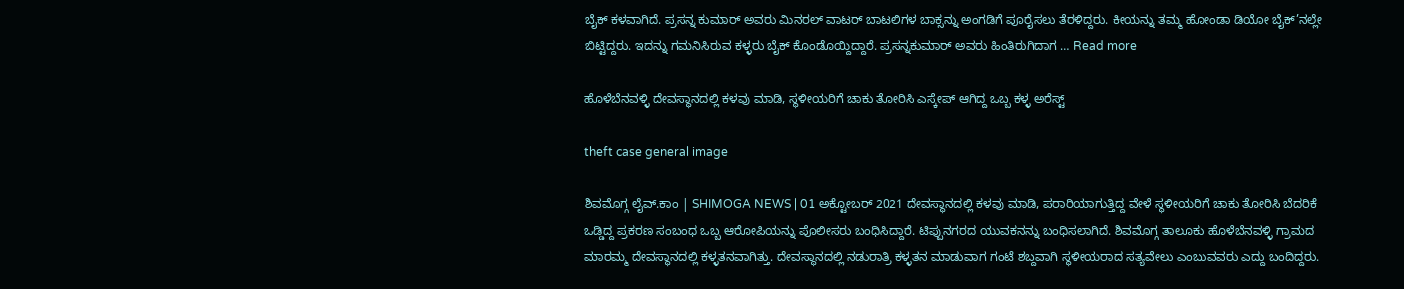ಬೈಕ್ ಕಳವಾಗಿದೆ. ಪ್ರಸನ್ನ ಕುಮಾರ್ ಅವರು ಮಿನರಲ್ ವಾಟರ್ ಬಾಟಲಿಗಳ ಬಾಕ್ಸನ್ನು ಅಂಗಡಿಗೆ ಪೂರೈಸಲು ತೆರಳಿದ್ದರು. ಕೀಯನ್ನು ತಮ್ಮ ಹೋಂಡಾ ಡಿಯೋ ಬೈಕ್’ನಲ್ಲೇ ಬಿಟ್ಟಿದ್ದರು. ಇದನ್ನು ಗಮನಿಸಿರುವ ಕಳ್ಳರು ಬೈಕ್ ಕೊಂಡೊಯ್ದಿದ್ದಾರೆ. ಪ್ರಸನ್ನಕುಮಾರ್ ಅವರು ಹಿಂತಿರುಗಿದಾಗ … Read more

ಹೊಳೆಬೆನವಳ್ಳಿ ದೇವಸ್ಥಾನದಲ್ಲಿ ಕಳವು ಮಾಡಿ, ಸ್ಥಳೀಯರಿಗೆ ಚಾಕು ತೋರಿಸಿ ಎಸ್ಕೇಪ್ ಆಗಿದ್ದ ಒಬ್ಬ ಕಳ್ಳ ಅರೆಸ್ಟ್

theft case general image

ಶಿವಮೊಗ್ಗ ಲೈವ್.ಕಾಂ | SHIMOGA NEWS | 01 ಅಕ್ಟೋಬರ್ 2021 ದೇವಸ್ಥಾನದಲ್ಲಿ ಕಳವು ಮಾಡಿ, ಪರಾರಿಯಾಗುತ್ತಿದ್ದ ವೇಳೆ ಸ್ಥಳೀಯರಿಗೆ ಚಾಕು ತೋರಿಸಿ ಬೆದರಿಕೆ ಒಡ್ಡಿದ್ದ ಪ್ರಕರಣ ಸಂಬಂಧ ಒಬ್ಬ ಆರೋಪಿಯನ್ನು ಪೊಲೀಸರು ಬಂಧಿಸಿದ್ದಾರೆ. ಟಿಪ್ಪುನಗರದ ಯುವಕನನ್ನು ಬಂಧಿಸಲಾಗಿದೆ. ಶಿವಮೊಗ್ಗ ತಾಲೂಕು ಹೊಳೆಬೆನವಳ್ಳಿ ಗ್ರಾಮದ ಮಾರಮ್ಮ ದೇವಸ್ಥಾನದಲ್ಲಿ ಕಳ್ಳತನವಾಗಿತ್ತು. ದೇವಸ್ಥಾನದಲ್ಲಿ ನಡುರಾತ್ರಿ ಕಳ್ಳತನ ಮಾಡುವಾಗ ಗಂಟೆ ಶಬ್ದವಾಗಿ ಸ್ಥಳೀಯರಾದ ಸತ್ಯವೇಲು ಎಂಬುವವರು ಎದ್ದು ಬಂದಿದ್ದರು.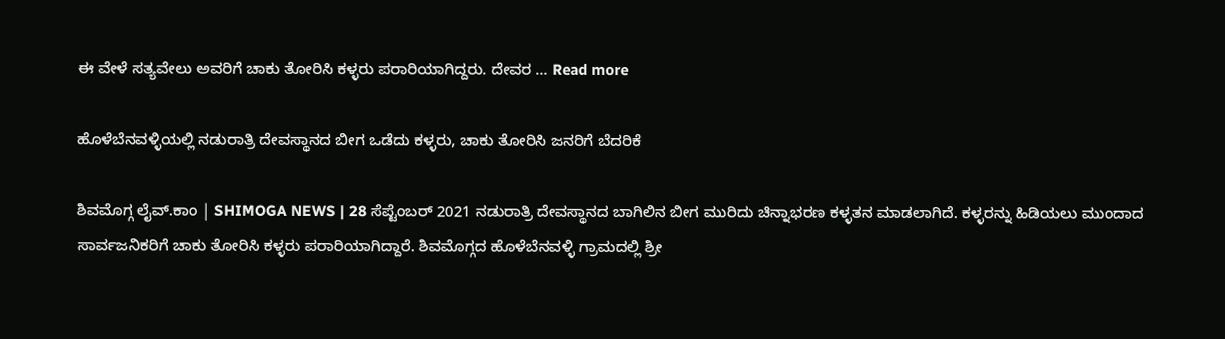ಈ ವೇಳೆ ಸತ್ಯವೇಲು ಅವರಿಗೆ ಚಾಕು ತೋರಿಸಿ ಕಳ್ಳರು ಪರಾರಿಯಾಗಿದ್ದರು. ದೇವರ … Read more

ಹೊಳೆಬೆನವಳ್ಳಿಯಲ್ಲಿ ನಡುರಾತ್ರಿ ದೇವಸ್ಥಾನದ ಬೀಗ ಒಡೆದು ಕಳ್ಳರು, ಚಾಕು ತೋರಿಸಿ ಜನರಿಗೆ ಬೆದರಿಕೆ

ಶಿವಮೊಗ್ಗ ಲೈವ್.ಕಾಂ | SHIMOGA NEWS | 28 ಸೆಪ್ಟೆಂಬರ್ 2021 ನಡುರಾತ್ರಿ ದೇವಸ್ಥಾನದ ಬಾಗಿಲಿನ ಬೀಗ ಮುರಿದು ಚಿನ್ನಾಭರಣ ಕಳ್ಳತನ ಮಾಡಲಾಗಿದೆ. ಕಳ್ಳರನ್ನು ಹಿಡಿಯಲು ಮುಂದಾದ ಸಾರ್ವಜನಿಕರಿಗೆ ಚಾಕು ತೋರಿಸಿ ಕಳ್ಳರು ಪರಾರಿಯಾಗಿದ್ದಾರೆ. ಶಿವಮೊಗ್ಗದ ಹೊಳೆಬೆನವಳ್ಳಿ ಗ್ರಾಮದಲ್ಲಿ ಶ್ರೀ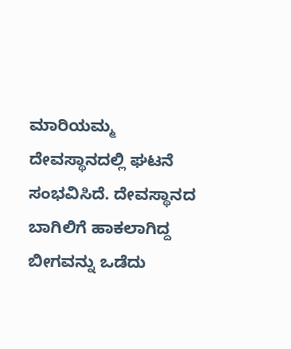ಮಾರಿಯಮ್ಮ ದೇವಸ್ಥಾನದಲ್ಲಿ ಘಟನೆ ಸಂಭವಿಸಿದೆ. ದೇವಸ್ಥಾನದ ಬಾಗಿಲಿಗೆ ಹಾಕಲಾಗಿದ್ದ ಬೀಗವನ್ನು ಒಡೆದು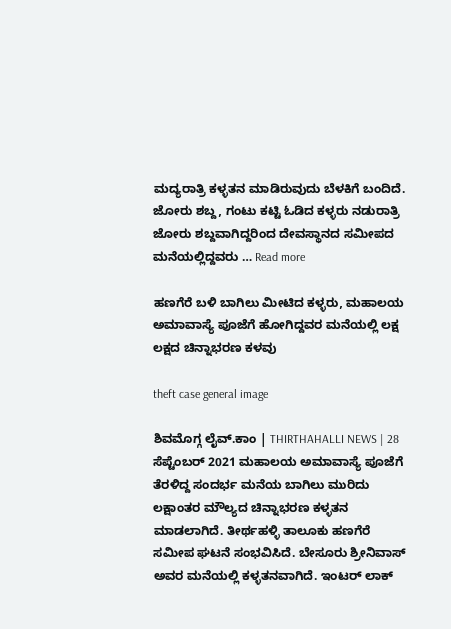ಮದ್ಯರಾತ್ರಿ ಕಳ್ಳತನ ಮಾಡಿರುವುದು ಬೆಳಕಿಗೆ ಬಂದಿದೆ. ಜೋರು ಶಬ್ದ, ಗಂಟು ಕಟ್ಟಿ ಓಡಿದ ಕಳ್ಳರು ನಡುರಾತ್ರಿ ಜೋರು ಶಬ್ದವಾಗಿದ್ದರಿಂದ ದೇವಸ್ಥಾನದ ಸಮೀಪದ ಮನೆಯಲ್ಲಿದ್ದವರು … Read more

ಹಣಗೆರೆ ಬಳಿ ಬಾಗಿಲು ಮೀಟಿದ ಕಳ್ಳರು, ಮಹಾಲಯ ಅಮಾವಾಸ್ಯೆ ಪೂಜೆಗೆ ಹೋಗಿದ್ದವರ ಮನೆಯಲ್ಲಿ ಲಕ್ಷ ಲಕ್ಷದ ಚಿನ್ನಾಭರಣ ಕಳವು

theft case general image

ಶಿವಮೊಗ್ಗ ಲೈವ್.ಕಾಂ | THIRTHAHALLI NEWS | 28 ಸೆಪ್ಟೆಂಬರ್ 2021 ಮಹಾಲಯ ಅಮಾವಾಸ್ಯೆ ಪೂಜೆಗೆ ತೆರಳಿದ್ದ ಸಂದರ್ಭ ಮನೆಯ ಬಾಗಿಲು ಮುರಿದು ಲಕ್ಷಾಂತರ ಮೌಲ್ಯದ ಚಿನ್ನಾಭರಣ ಕಳ್ಳತನ ಮಾಡಲಾಗಿದೆ. ತೀರ್ಥಹಳ್ಳಿ ತಾಲೂಕು ಹಣಗೆರೆ ಸಮೀಪ ಘಟನೆ ಸಂಭವಿಸಿದೆ. ಬೇಸೂರು ಶ್ರೀನಿವಾಸ್ ಅವರ ಮನೆಯಲ್ಲಿ ಕಳ್ಳತನವಾಗಿದೆ. ಇಂಟರ್ ಲಾಕ್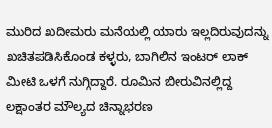ಮುರಿದ ಖದೀಮರು ಮನೆಯಲ್ಲಿ ಯಾರು ಇಲ್ಲದಿರುವುದನ್ನು ಖಚಿತಪಡಿಸಿಕೊಂಡ ಕಳ್ಳರು, ಬಾಗಿಲಿನ ಇಂಟರ್ ಲಾಕ್ ಮೀಟಿ ಒಳಗೆ ನುಗ್ಗಿದ್ದಾರೆ. ರೂಮಿನ ಬೀರುವಿನಲ್ಲಿದ್ದ ಲಕ್ಷಾಂತರ ಮೌಲ್ಯದ ಚಿನ್ನಾಭರಣ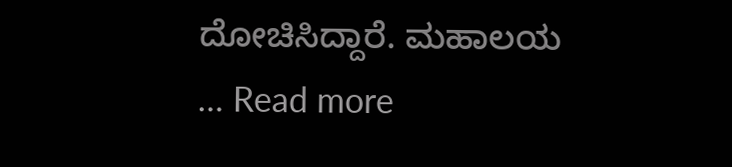ದೋಚಿಸಿದ್ದಾರೆ. ಮಹಾಲಯ … Read more